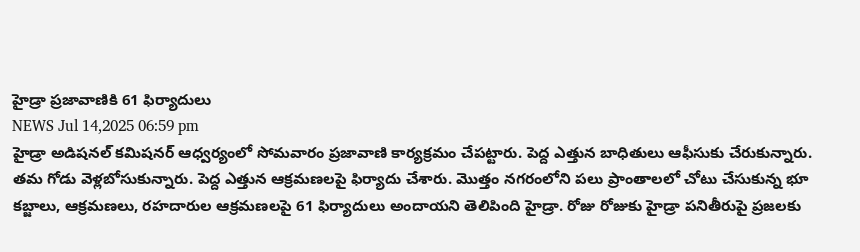హైడ్రా ప్రజావాణికి 61 ఫిర్యాదులు
NEWS Jul 14,2025 06:59 pm
హైడ్రా అడిషనల్ కమిషనర్ ఆధ్వర్యంలో సోమవారం ప్రజావాణి కార్యక్రమం చేపట్టారు. పెద్ద ఎత్తున బాధితులు ఆఫీసుకు చేరుకున్నారు. తమ గోడు వెళ్లబోసుకున్నారు. పెద్ద ఎత్తున ఆక్రమణలపై ఫిర్యాదు చేశారు. మొత్తం నగరంలోని పలు ప్రాంతాలలో చోటు చేసుకున్న భూ కబ్జాలు, ఆక్రమణలు, రహదారుల ఆక్రమణలపై 61 ఫిర్యాదులు అందాయని తెలిపింది హైడ్రా. రోజు రోజుకు హైడ్రా పనితీరుపై ప్రజలకు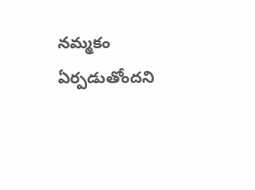నమ్మకం ఏర్పడుతోందని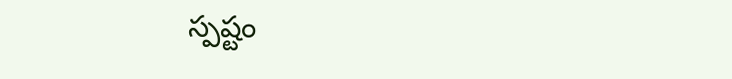స్పష్టం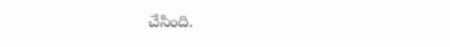చేసింది.